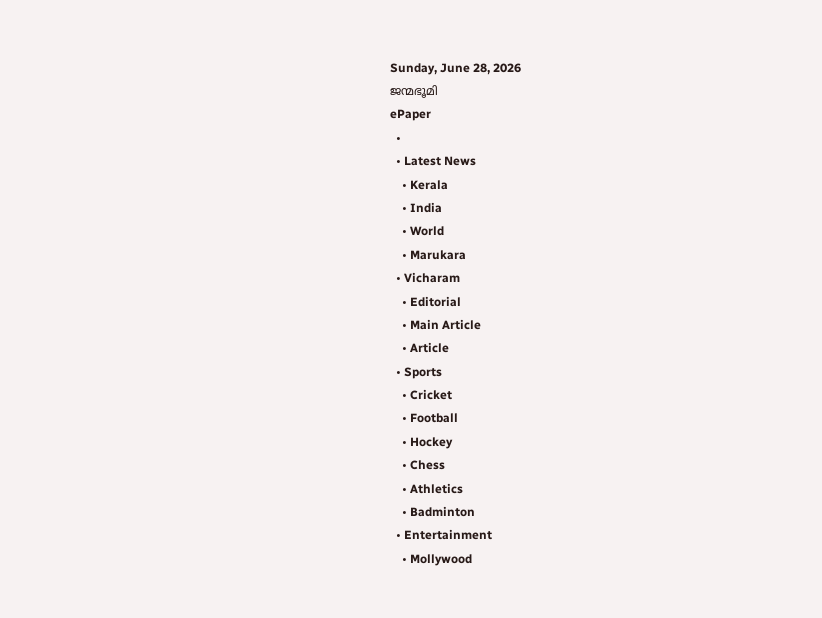Sunday, June 28, 2026
ജന്മഭൂമി
ePaper
  •
  • Latest News
    • Kerala
    • India
    • World
    • Marukara
  • Vicharam
    • Editorial
    • Main Article
    • Article
  • Sports
    • Cricket
    • Football
    • Hockey
    • Chess
    • Athletics
    • Badminton
  • Entertainment
    • Mollywood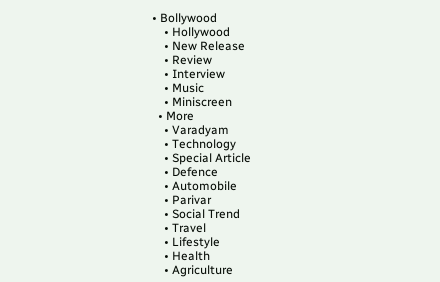• Bollywood
    • Hollywood
    • New Release
    • Review
    • Interview
    • Music
    • Miniscreen
  • More
    • Varadyam
    • Technology
    • Special Article
    • Defence
    • Automobile
    • Parivar
    • Social Trend
    • Travel
    • Lifestyle
    • Health
    • Agriculture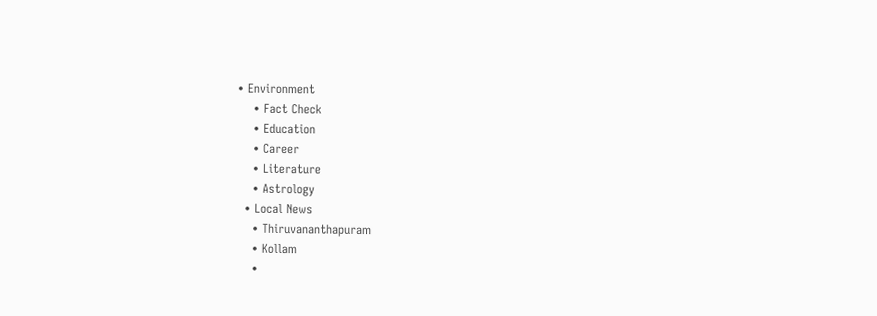• Environment
    • Fact Check
    • Education
    • Career
    • Literature
    • Astrology
  • Local News
    • Thiruvananthapuram
    • Kollam
    •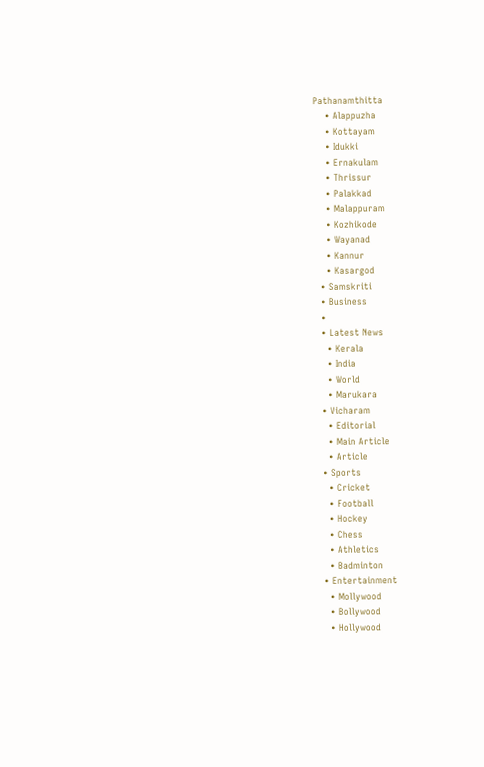Pathanamthitta
    • Alappuzha
    • Kottayam
    • Idukki
    • Ernakulam
    • Thrissur
    • Palakkad
    • Malappuram
    • Kozhikode
    • Wayanad
    • Kannur
    • Kasargod
  • Samskriti
  • Business
  •
  • Latest News
    • Kerala
    • India
    • World
    • Marukara
  • Vicharam
    • Editorial
    • Main Article
    • Article
  • Sports
    • Cricket
    • Football
    • Hockey
    • Chess
    • Athletics
    • Badminton
  • Entertainment
    • Mollywood
    • Bollywood
    • Hollywood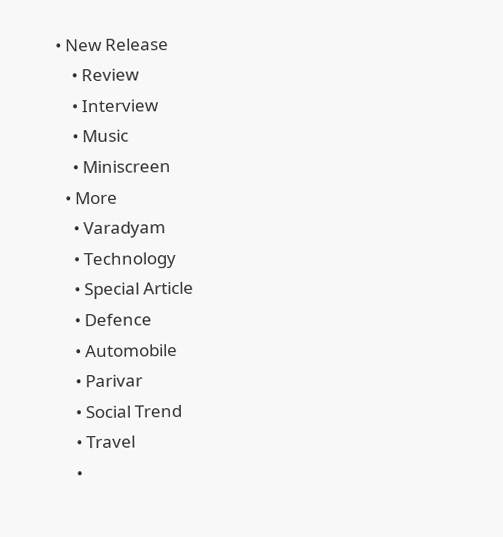• New Release
    • Review
    • Interview
    • Music
    • Miniscreen
  • More
    • Varadyam
    • Technology
    • Special Article
    • Defence
    • Automobile
    • Parivar
    • Social Trend
    • Travel
    •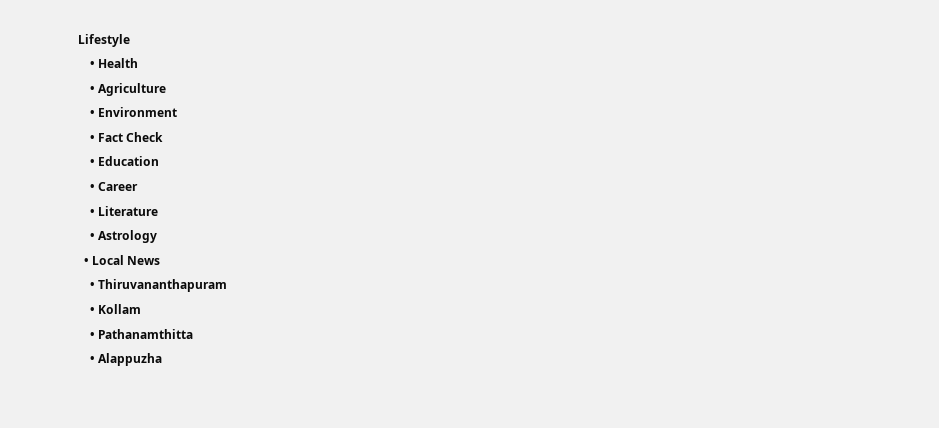Lifestyle
    • Health
    • Agriculture
    • Environment
    • Fact Check
    • Education
    • Career
    • Literature
    • Astrology
  • Local News
    • Thiruvananthapuram
    • Kollam
    • Pathanamthitta
    • Alappuzha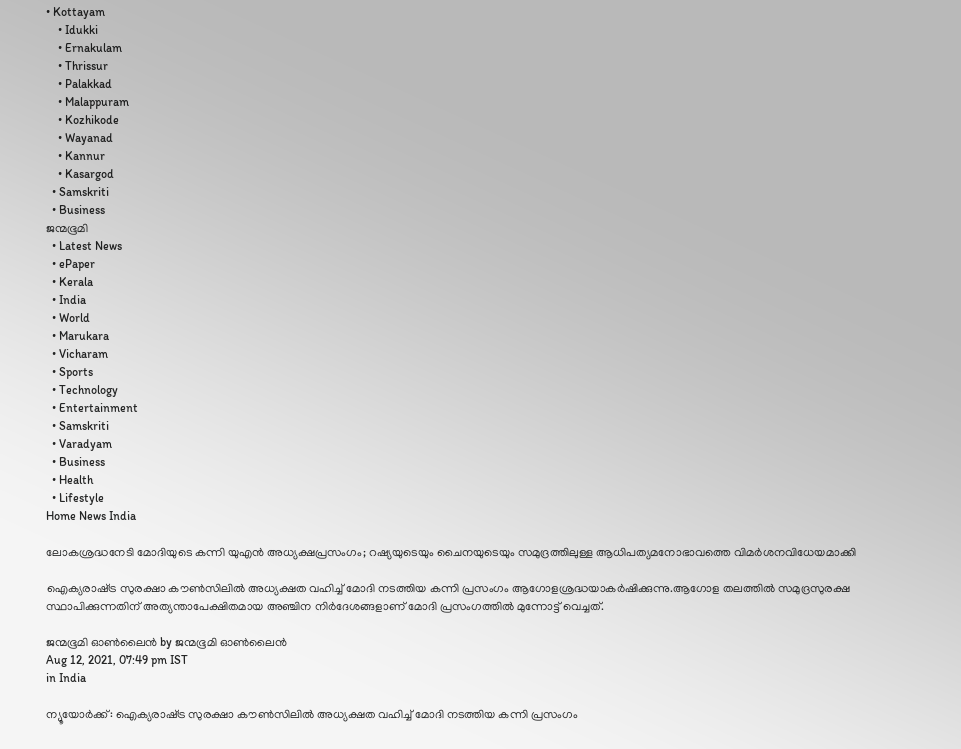• Kottayam
    • Idukki
    • Ernakulam
    • Thrissur
    • Palakkad
    • Malappuram
    • Kozhikode
    • Wayanad
    • Kannur
    • Kasargod
  • Samskriti
  • Business
ജന്മഭൂമി
  • Latest News
  • ePaper
  • Kerala
  • India
  • World
  • Marukara
  • Vicharam
  • Sports
  • Technology
  • Entertainment
  • Samskriti
  • Varadyam
  • Business
  • Health
  • Lifestyle
Home News India

ലോകശ്രദ്ധനേടി മോദിയുടെ കന്നി യുഎന്‍ അധ്യക്ഷപ്രസംഗം; റഷ്യയുടെയും ചൈനയുടെയും സമുദ്രത്തിലുള്ള ആധിപത്യമനോഭാവത്തെ വിമര്‍ശനവിധേയമാക്കി

ഐക്യരാഷ്‌ട്ര സുരക്ഷാ കൗൺസിലില്‍ അധ്യക്ഷത വഹിച്ച് മോദി നടത്തിയ കന്നി പ്രസംഗം ആഗോളശ്രദ്ധയാകര്‍ഷിക്കുന്നു.ആഗോള തലത്തില്‍ സമുദ്രസുരക്ഷ സ്ഥാപിക്കുന്നതിന് അത്യന്താപേക്ഷിതമായ അഞ്ചിന നിര്‍ദേശങ്ങളാണ് മോദി പ്രസംഗത്തില്‍ മുന്നോട്ട് വെച്ചത്.

ജന്മഭൂമി ഓണ്‍ലൈന്‍ by ജന്മഭൂമി ഓണ്‍ലൈന്‍
Aug 12, 2021, 07:49 pm IST
in India

ന്യൂയോർക്ക്: ഐക്യരാഷ്‌ട്ര സുരക്ഷാ കൗൺസിലില്‍ അധ്യക്ഷത വഹിച്ച് മോദി നടത്തിയ കന്നി പ്രസംഗം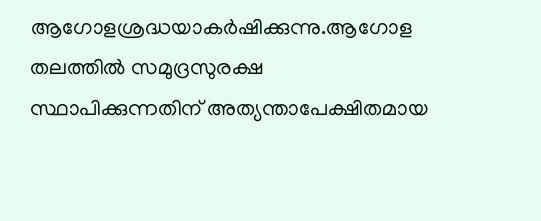ആഗോളശ്രദ്ധയാകര്‍ഷിക്കുന്നു.ആഗോള തലത്തില്‍ സമുദ്രസുരക്ഷ സ്ഥാപിക്കുന്നതിന് അത്യന്താപേക്ഷിതമായ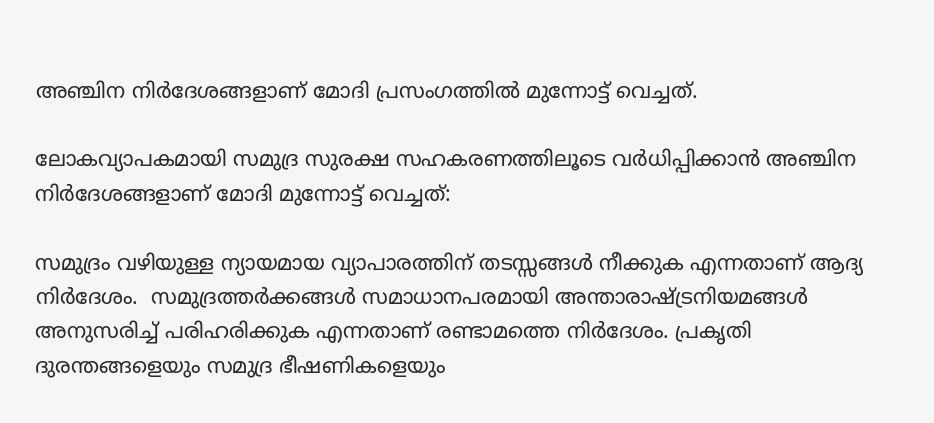അഞ്ചിന നിര്‍ദേശങ്ങളാണ് മോദി പ്രസംഗത്തില്‍ മുന്നോട്ട് വെച്ചത്.

ലോകവ്യാപകമായി സമുദ്ര സുരക്ഷ സഹകരണത്തിലൂടെ വര്‍ധിപ്പിക്കാന്‍ അഞ്ചിന നിര്‍ദേശങ്ങളാണ് മോദി മുന്നോട്ട് വെച്ചത്:

സമുദ്രം വഴിയുള്ള ന്യായമായ വ്യാപാരത്തിന് തടസ്സങ്ങള്‍ നീക്കുക എന്നതാണ് ആദ്യ നിര്‍ദേശം.  സമുദ്രത്തര്‍ക്കങ്ങള്‍ സമാധാനപരമായി അന്താരാഷ്‌ട്രനിയമങ്ങള്‍ അനുസരിച്ച് പരിഹരിക്കുക എന്നതാണ് രണ്ടാമത്തെ നിര്‍ദേശം. പ്രകൃതി ദുരന്തങ്ങളെയും സമുദ്ര ഭീഷണികളെയും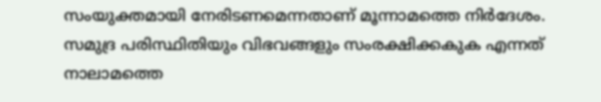സംയുക്തമായി നേരിടണമെന്നതാണ് മൂന്നാമത്തെ നിര്‍ദേശം. സമുദ്ര പരിസ്ഥിതിയും വിഭവങ്ങളും സംരക്ഷിക്കകുക എന്നത് നാലാമത്തെ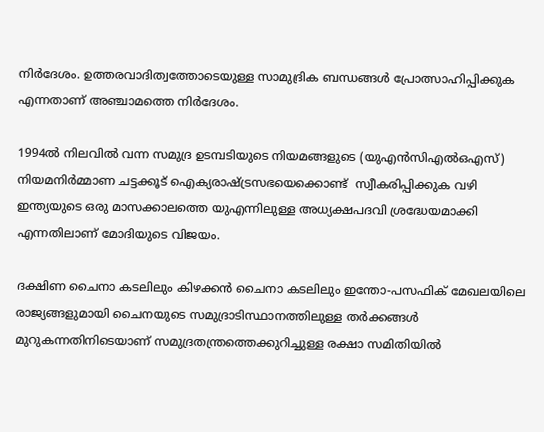നിര്‍ദേശം. ഉത്തരവാദിത്വത്തോടെയുള്ള സാമുദ്രിക ബന്ധങ്ങള്‍ പ്രോത്സാഹിപ്പിക്കുക എന്നതാണ് അഞ്ചാമത്തെ നിര്‍ദേശം.

1994ല്‍ നിലവില്‍ വന്ന സമുദ്ര ഉടമ്പടിയുടെ നിയമങ്ങളുടെ (യുഎന്‍സിഎല്‍ഒഎസ്)  നിയമനിര്‍മ്മാണ ചട്ടക്കൂട് ഐക്യരാഷ്‌ട്രസഭയെക്കൊണ്ട്  സ്വീകരിപ്പിക്കുക വഴി ഇന്ത്യയുടെ ഒരു മാസക്കാലത്തെ യുഎന്നിലുള്ള അധ്യക്ഷപദവി ശ്രദ്ധേയമാക്കി എന്നതിലാണ് മോദിയുടെ വിജയം.

ദക്ഷിണ ചൈനാ കടലിലും കിഴക്കൻ ചൈനാ കടലിലും ഇന്തോ-പസഫിക് മേഖലയിലെ രാജ്യങ്ങളുമായി ചൈനയുടെ സമുദ്രാടിസ്ഥാനത്തിലുള്ള തർക്കങ്ങൾ മുറുകന്നതിനിടെയാണ് സമുദ്രതന്ത്രത്തെക്കുറിച്ചുള്ള രക്ഷാ സമിതിയിൽ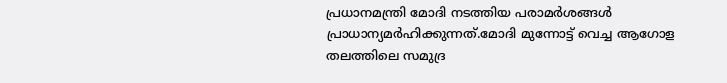പ്രധാനമന്ത്രി മോദി നടത്തിയ പരാമർശങ്ങൾ പ്രാധാന്യമർഹിക്കുന്നത്.മോദി മുന്നോട്ട് വെച്ച ആഗോള തലത്തിലെ സമുദ്ര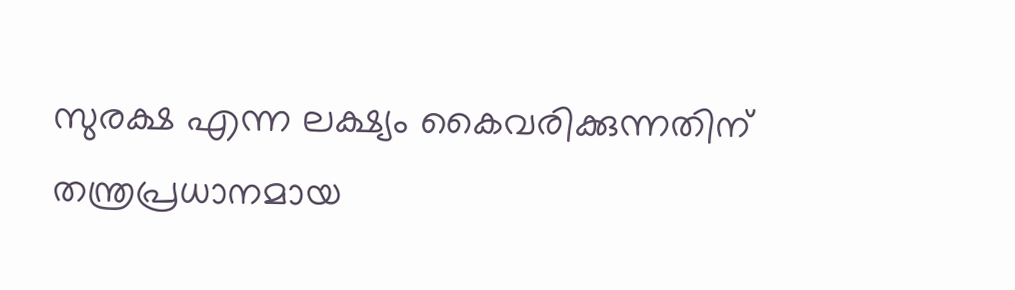സുരക്ഷ എന്ന ലക്ഷ്യം കൈവരിക്കുന്നതിന് തന്ത്രപ്രധാനമായ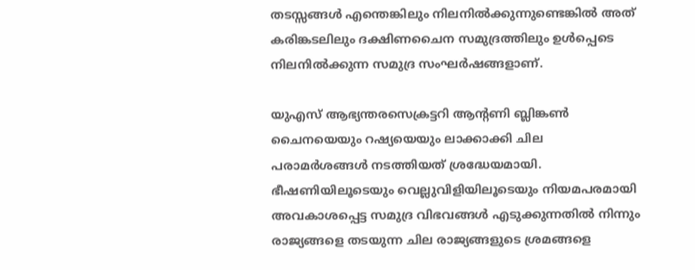തടസ്സങ്ങള്‍ എന്തെങ്കിലും നിലനില്‍ക്കുന്നുണ്ടെങ്കില്‍ അത് കരിങ്കടലിലും ദക്ഷിണചൈന സമുദ്രത്തിലും ഉള്‍പ്പെടെ നിലനില്‍ക്കുന്ന സമുദ്ര സംഘര്‍ഷങ്ങളാണ്.

യുഎസ് ആഭ്യന്തരസെക്രട്ടറി ആന്‍റണി ബ്ലിങ്കണ്‍ ചൈനയെയും റഷ്യയെയും ലാക്കാക്കി ചില പരാമര്‍ശങ്ങള്‍ നടത്തിയത് ശ്രദ്ധേയമായി. ഭീഷണിയിലൂടെയും വെല്ലുവിളിയിലൂടെയും നിയമപരമായി  അവകാശപ്പെട്ട സമുദ്ര വിഭവങ്ങള്‍ എടുക്കുന്നതില്‍ നിന്നും  രാജ്യങ്ങളെ തടയുന്ന ചില രാജ്യങ്ങളുടെ ശ്രമങ്ങളെ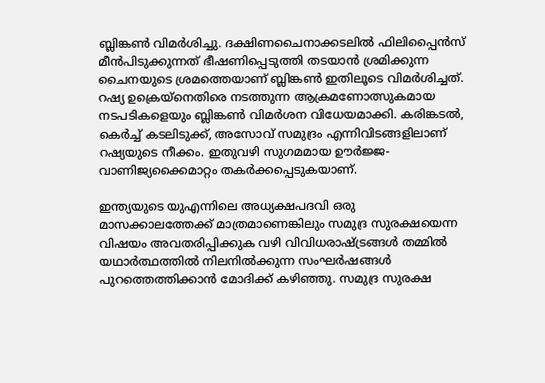ബ്ലിങ്കണ്‍ വിമര്‍ശിച്ചു. ദക്ഷിണചൈനാക്കടലില്‍ ഫിലിപ്പൈന്‍സ് മീന്‍പിടുക്കുന്നത് ഭീഷണിപ്പെടുത്തി തടയാന്‍ ശ്രമിക്കുന്ന ചൈനയുടെ ശ്രമത്തെയാണ് ബ്ലിങ്കണ്‍ ഇതിലൂടെ വിമര്‍ശിച്ചത്. റഷ്യ ഉക്രെയ്നെതിരെ നടത്തുന്ന ആക്രമണോത്സുകമായ നടപടികളെയും ബ്ലിങ്കണ്‍ വിമര്‍ശന വിധേയമാക്കി. കരിങ്കടല്‍, കെര്‍ച്ച് കടലിടുക്ക്, അസോവ് സമുദ്രം എന്നിവിടങ്ങളിലാണ് റഷ്യയുടെ നീക്കം. ഇതുവഴി സുഗമമായ ഊര്‍ജ്ജ-വാണിജ്യക്കൈമാറ്റം തകര്‍ക്കപ്പെടുകയാണ്.

ഇന്ത്യയുടെ യുഎന്നിലെ അധ്യക്ഷപദവി ഒരു മാസക്കാലത്തേക്ക് മാത്രമാണെങ്കിലും സമുദ്ര സുരക്ഷയെന്ന വിഷയം അവതരിപ്പിക്കുക വഴി വിവിധരാഷ്‌ട്രങ്ങള്‍ തമ്മില്‍ യഥാര്‍ത്ഥത്തില്‍ നിലനില്‍ക്കുന്ന സംഘര്‍ഷങ്ങള്‍ പുറത്തെത്തിക്കാന്‍ മോദിക്ക് കഴിഞ്ഞു. സമുദ്ര സുരക്ഷ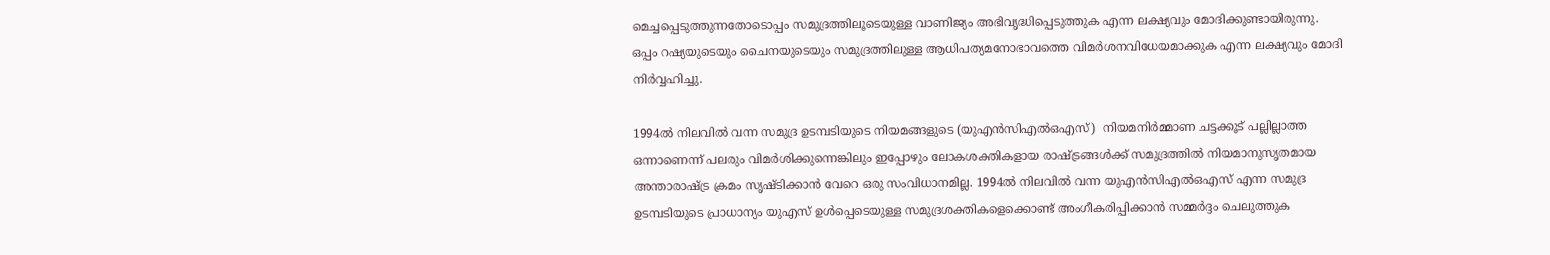മെച്ചപ്പെടുത്തുന്നതോടൊപ്പം സമുദ്രത്തിലൂടെയുള്ള വാണിജ്യം അഭിവൃദ്ധിപ്പെടുത്തുക എന്ന ലക്ഷ്യവും മോദിക്കുണ്ടായിരുന്നു. ഒപ്പം റഷ്യയുടെയും ചൈനയുടെയും സമുദ്രത്തിലുള്ള ആധിപത്യമനോഭാവത്തെ വിമര്‍ശനവിധേയമാക്കുക എന്ന ലക്ഷ്യവും മോദി നിര്‍വ്വഹിച്ചു.

1994ല്‍ നിലവില്‍ വന്ന സമുദ്ര ഉടമ്പടിയുടെ നിയമങ്ങളുടെ (യുഎന്‍സിഎല്‍ഒഎസ്)  നിയമനിര്‍മ്മാണ ചട്ടക്കൂട് പല്ലില്ലാത്ത ഒന്നാണെന്ന് പലരും വിമര്‍ശിക്കുന്നെങ്കിലും ഇപ്പോഴും ലോകശക്തികളായ രാഷ്‌ട്രങ്ങള്‍ക്ക് സമുദ്രത്തില്‍ നിയമാനുസൃതമായ അന്താരാഷ്‌ട്ര ക്രമം സൃഷ്ടിക്കാന്‍ വേറെ ഒരു സംവിധാനമില്ല. 1994ല്‍ നിലവില്‍ വന്ന യുഎന്‍സിഎല്‍ഒഎസ് എന്ന സമുദ്ര ഉടമ്പടിയുടെ പ്രാധാന്യം യുഎസ് ഉള്‍പ്പെടെയുള്ള സമുദ്രശക്തികളെക്കൊണ്ട് അംഗീകരിപ്പിക്കാന്‍ സമ്മര്‍ദ്ദം ചെലുത്തുക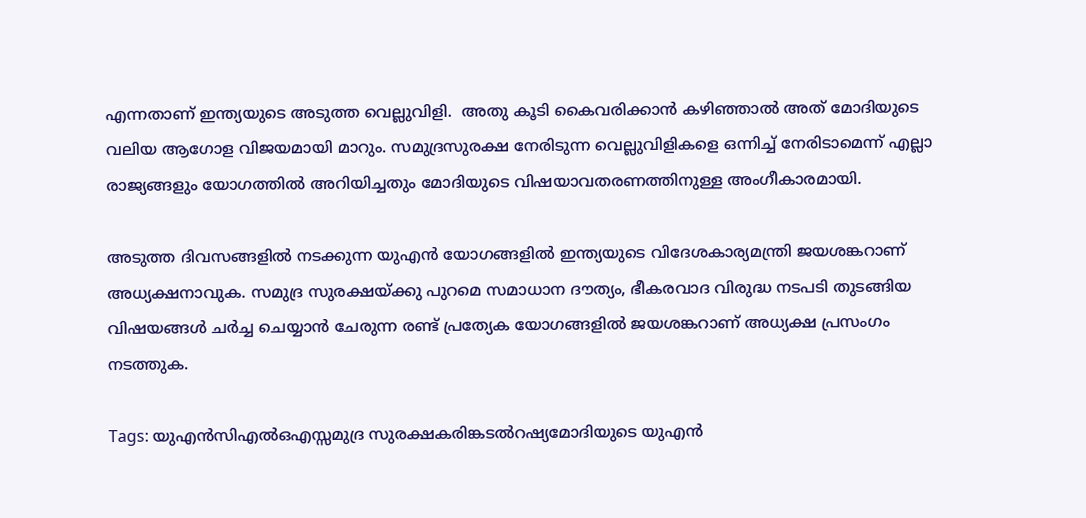എന്നതാണ് ഇന്ത്യയുടെ അടുത്ത വെല്ലുവിളി.  അതു കൂടി കൈവരിക്കാന്‍ കഴിഞ്ഞാല്‍ അത് മോദിയുടെ വലിയ ആഗോള വിജയമായി മാറും. സമുദ്രസുരക്ഷ നേരിടുന്ന വെല്ലുവിളികളെ ഒന്നിച്ച് നേരിടാമെന്ന് എല്ലാ രാജ്യങ്ങളും യോഗത്തില്‍ അറിയിച്ചതും മോദിയുടെ വിഷയാവതരണത്തിനുള്ള അംഗീകാരമായി.

അടുത്ത ദിവസങ്ങളില്‍ നടക്കുന്ന യുഎന്‍ യോഗങ്ങളില്‍ ഇന്ത്യയുടെ വിദേശകാര്യമന്ത്രി ജയശങ്കറാണ് അധ്യക്ഷനാവുക. സമുദ്ര സുരക്ഷയ്‌ക്കു പുറമെ സമാധാന ദൗത്യം, ഭീകരവാദ വിരുദ്ധ നടപടി തുടങ്ങിയ വിഷയങ്ങള്‍ ചര്‍ച്ച ചെയ്യാന്‍ ചേരുന്ന രണ്ട് പ്രത്യേക യോഗങ്ങളില്‍ ജയശങ്കറാണ് അധ്യക്ഷ പ്രസംഗം നടത്തുക.

Tags: യുഎന്‍സിഎല്‍ഒഎസ്സമുദ്ര സുരക്ഷകരിങ്കടല്‍റഷ്യമോദിയുടെ യുഎന്‍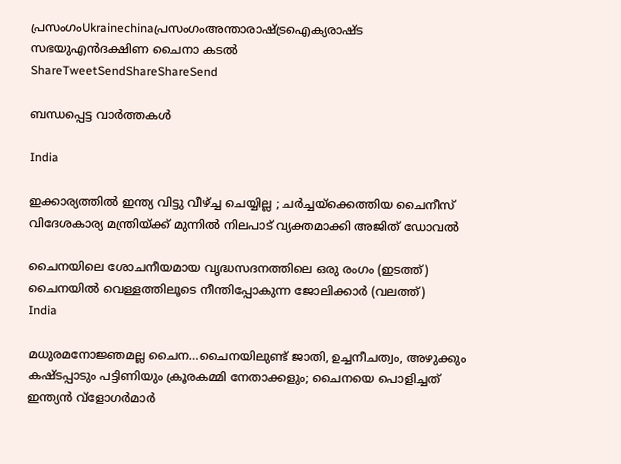പ്രസംഗംUkrainechinaപ്രസംഗംഅന്താരാഷ്ട്രഐക്യരാഷ്ട സഭയുഎന്‍ദക്ഷിണ ചൈനാ കടല്‍
ShareTweetSendShareShareSend

ബന്ധപ്പെട്ട വാര്‍ത്തകള്‍

India

ഇക്കാര്യത്തിൽ ഇന്ത്യ വിട്ടു വീഴ്‌ച്ച ചെയ്യില്ല ; ചർച്ചയ്‌ക്കെത്തിയ ചൈനീസ് വിദേശകാര്യ മന്ത്രിയ്‌ക്ക് മുന്നിൽ നിലപാട് വ്യക്തമാക്കി അജിത് ഡോവൽ

ചൈനയിലെ ശോചനീയമായ വൃദ്ധസദനത്തിലെ ഒരു രംഗം (ഇടത്ത്) ചൈനയില്‍ വെള്ളത്തിലൂടെ നീന്തിപ്പോകുന്ന ജോലിക്കാര്‍ (വലത്ത്)
India

മധുരമനോജ്ഞമല്ല ചൈന…ചൈനയിലുണ്ട് ജാതി, ഉച്ചനീചത്വം, അഴുക്കും കഷ്ടപ്പാടും പട്ടിണിയും ക്രൂരകമ്മി നേതാക്കളും; ചൈനയെ പൊളിച്ചത് ഇന്ത്യന്‍ വ്ളോഗര്‍മാര്‍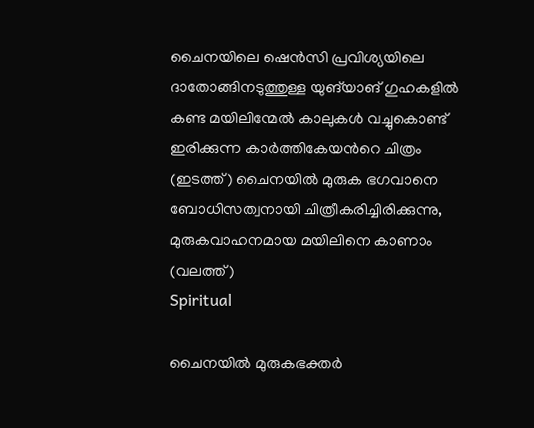ചൈനയിലെ ഷെൻസി പ്രവിശ്യയിലെ ദാതോങ്ങിനടുത്തുള്ള യുങ്‌യാങ് ഗുഹകളിൽ കണ്ട മയിലിന്മേൽ കാലുകൾ വച്ചുകൊണ്ട് ഇരിക്കുന്ന കാർത്തികേയന്‍റെ ചിത്രം (ഇടത്ത്) ചൈനയില്‍ മുരുക ഭഗവാനെ ബോധിസത്വനായി ചിത്രീകരിച്ചിരിക്കുന്നു, മുരുകവാഹനമായ മയിലിനെ കാണാം (വലത്ത്)
Spiritual

ചൈനയില്‍ മുരുകഭക്തര്‍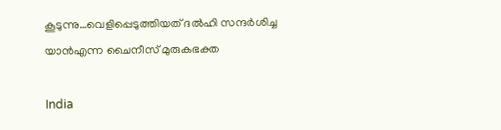കൂടുന്നു…വെളിപ്പെടുത്തിയത് ദല്‍ഹി സന്ദര്‍ശിച്ച യാന്‍എന്ന ചൈനീസ് മുരുകഭക്ത

India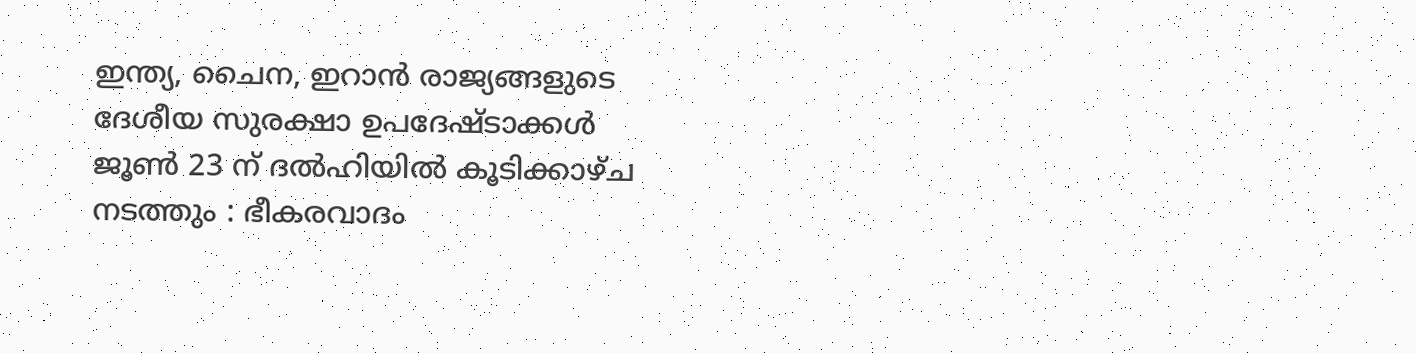ഇന്ത്യ, ചൈന, ഇറാൻ രാജ്യങ്ങളുടെ ദേശീയ സുരക്ഷാ ഉപദേഷ്ടാക്കൾ ജൂൺ 23 ന് ദൽഹിയിൽ കൂടിക്കാഴ്ച നടത്തും : ഭീകരവാദം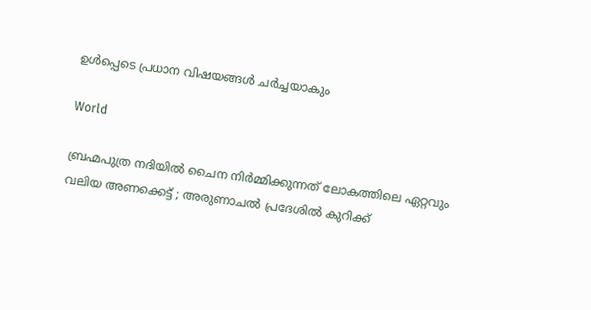ഉൾപ്പെടെ പ്രധാന വിഷയങ്ങൾ ചർച്ചയാകും

World

ബ്രഹ്മപുത്ര നദിയിൽ ചൈന നിർമ്മിക്കുന്നത് ലോകത്തിലെ ഏറ്റവും വലിയ അണക്കെട്ട് ; അരുണാചൽ പ്രദേശിൽ കുറിക്ക്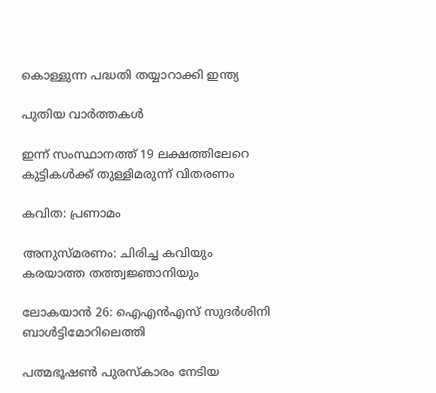കൊള്ളുന്ന പദ്ധതി തയ്യാറാക്കി ഇന്ത്യ

പുതിയ വാര്‍ത്തകള്‍

ഇന്ന് സംസ്ഥാനത്ത് 19 ലക്ഷത്തിലേറെ കുട്ടികൾക്ക് തുള്ളിമരുന്ന് വിതരണം

കവിത: പ്രണാമം

അനുസ്മരണം: ചിരിച്ച കവിയും കരയാത്ത തത്ത്വജ്ഞാനിയും

ലോകയാന്‍ 26: ഐഎന്‍എസ് സുദര്‍ശിനി ബാള്‍ട്ടിമോറിലെത്തി

പത്മഭൂഷണ്‍ പുരസ്‌കാരം നേടിയ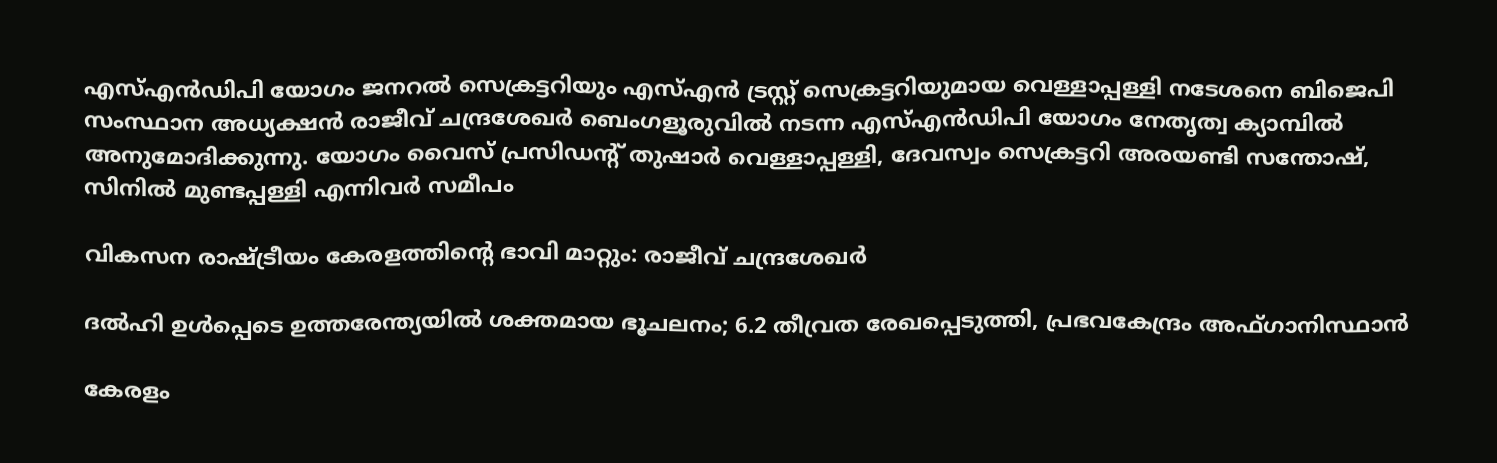എസ്എന്‍ഡിപി യോഗം ജനറല്‍ സെക്രട്ടറിയും എസ്എന്‍ ട്രസ്റ്റ് സെക്രട്ടറിയുമായ വെള്ളാപ്പള്ളി നടേശനെ ബിജെപി സംസ്ഥാന അധ്യക്ഷന്‍ രാജീവ് ചന്ദ്രശേഖര്‍ ബെംഗളൂരുവില്‍ നടന്ന എസ്എന്‍ഡിപി യോഗം നേതൃത്വ ക്യാമ്പില്‍ അനുമോദിക്കുന്നു. യോഗം വൈസ് പ്രസിഡന്റ് തുഷാര്‍ വെള്ളാപ്പള്ളി, ദേവസ്വം സെക്രട്ടറി അരയണ്ടി സന്തോഷ്, സിനില്‍ മുണ്ടപ്പള്ളി എന്നിവര്‍ സമീപം

വികസന രാഷ്‌ട്രീയം കേരളത്തിന്റെ ഭാവി മാറ്റും: രാജീവ് ചന്ദ്രശേഖര്‍

ദല്‍ഹി ഉള്‍പ്പെടെ ഉത്തരേന്ത്യയില്‍ ശക്തമായ ഭൂചലനം; 6.2 തീവ്രത രേഖപ്പെടുത്തി, പ്രഭവകേന്ദ്രം അഫ്ഗാനിസ്ഥാന്‍

കേരളം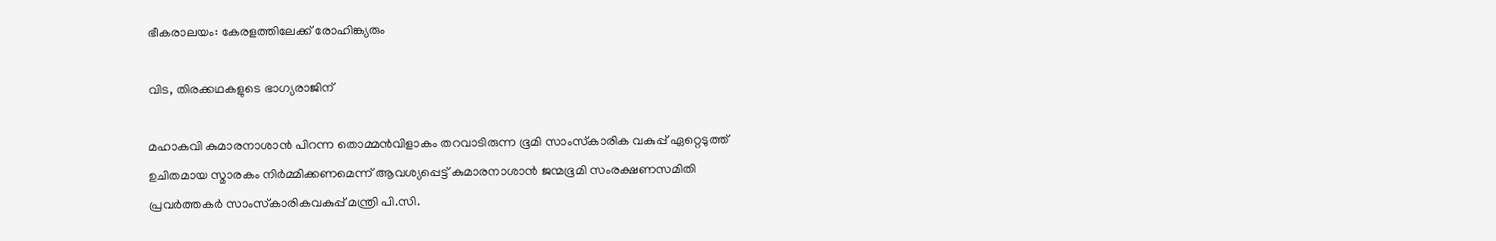ഭീകരാലയം: കേരളത്തിലേക്ക് രോഹിങ്ക്യരും

വിട, തിരക്കഥകളുടെ ഭാഗ്യരാജിന്

മഹാകവി കുമാരനാശാന്‍ പിറന്ന തൊമ്മന്‍വിളാകം തറവാടിരുന്ന ഭൂമി സാംസ്‌കാരിക വകുപ്പ് ഏറ്റെടുത്ത് ഉചിതമായ സ്മാരകം നിര്‍മ്മിക്കണമെന്ന് ആവശ്യപ്പെട്ട് കുമാരനാശാന്‍ ജന്മഭൂമി സംരക്ഷണസമിതി പ്രവര്‍ത്തകര്‍ സാംസ്‌കാരികവകുപ്പ് മന്ത്രി പി.സി.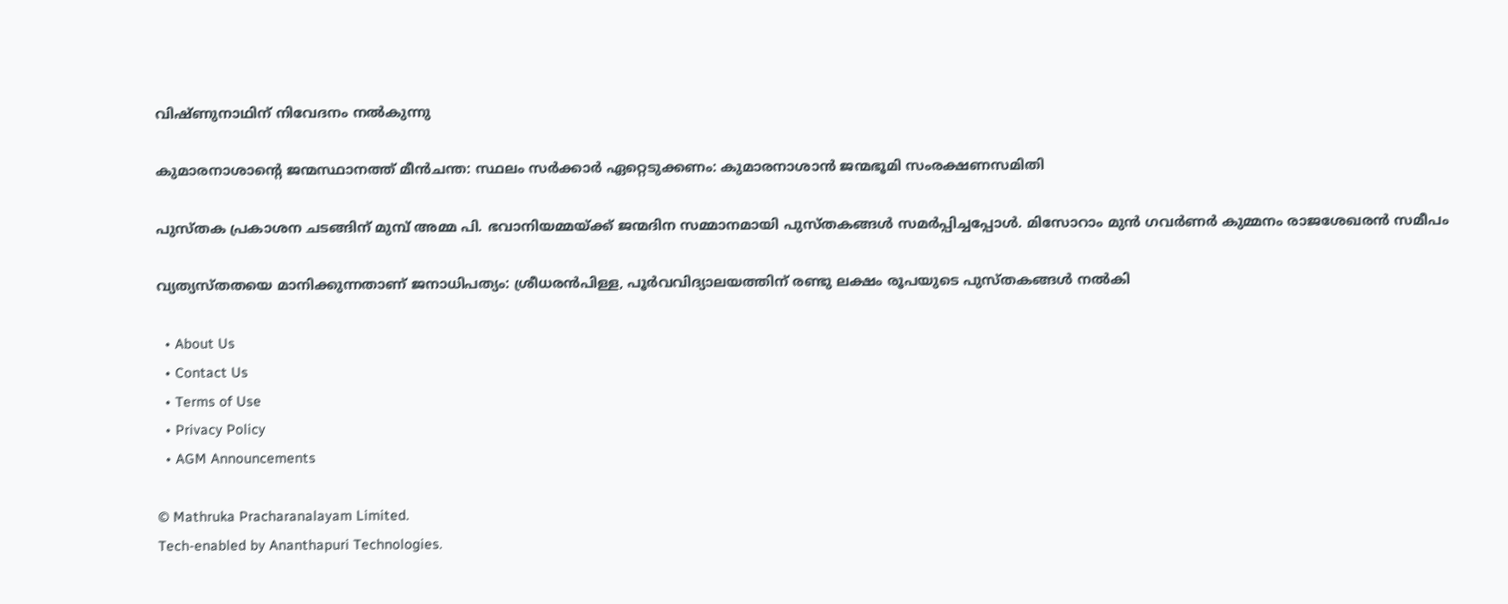വിഷ്ണുനാഥിന് നിവേദനം നല്‍കുന്നു

കുമാരനാശാന്റെ ജന്മസ്ഥാനത്ത് മീന്‍ചന്ത: സ്ഥലം സര്‍ക്കാര്‍ ഏറ്റെടുക്കണം: കുമാരനാശാന്‍ ജന്മഭൂമി സംരക്ഷണസമിതി

പുസ്തക പ്രകാശന ചടങ്ങിന് മുമ്പ് അമ്മ പി. ഭവാനിയമ്മയ്ക്ക് ജന്മദിന സമ്മാനമായി പുസ്തകങ്ങള്‍ സമര്‍പ്പിച്ചപ്പോള്‍. മിസോറാം മുന്‍ ഗവര്‍ണര്‍ കുമ്മനം രാജശേഖരന്‍ സമീപം

വ്യത്യസ്തതയെ മാനിക്കുന്നതാണ് ജനാധിപത്യം: ശ്രീധരന്‍പിള്ള, പൂര്‍വവിദ്യാലയത്തിന് രണ്ടു ലക്ഷം രൂപയുടെ പുസ്തകങ്ങള്‍ നല്‍കി

  • About Us
  • Contact Us
  • Terms of Use
  • Privacy Policy
  • AGM Announcements

© Mathruka Pracharanalayam Limited.
Tech-enabled by Ananthapuri Technologies.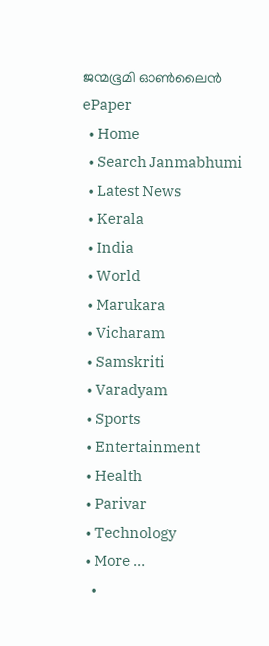ജന്മഭൂമി ഓണ്‍ലൈന്‍
ePaper
  • Home
  • Search Janmabhumi
  • Latest News
  • Kerala
  • India
  • World
  • Marukara
  • Vicharam
  • Samskriti
  • Varadyam
  • Sports
  • Entertainment
  • Health
  • Parivar
  • Technology
  • More …
    •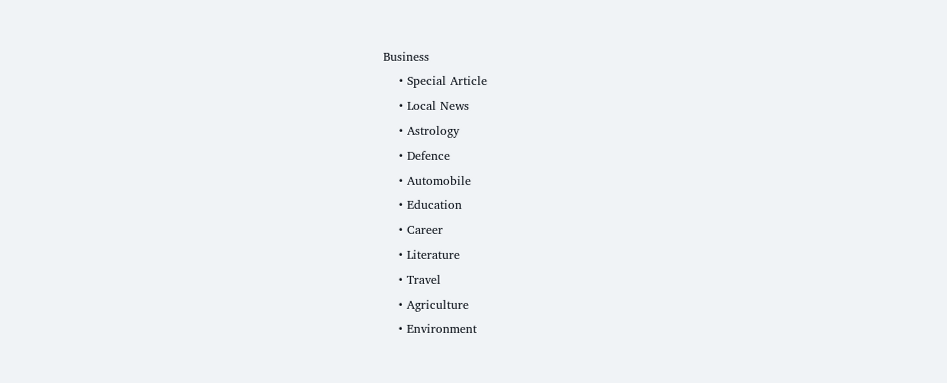Business
    • Special Article
    • Local News
    • Astrology
    • Defence
    • Automobile
    • Education
    • Career
    • Literature
    • Travel
    • Agriculture
    • Environment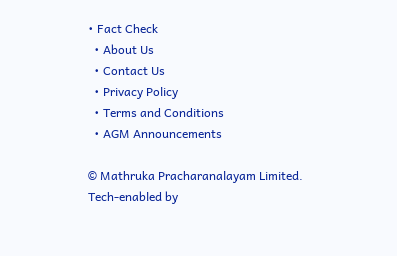• Fact Check
  • About Us
  • Contact Us
  • Privacy Policy
  • Terms and Conditions
  • AGM Announcements

© Mathruka Pracharanalayam Limited.
Tech-enabled by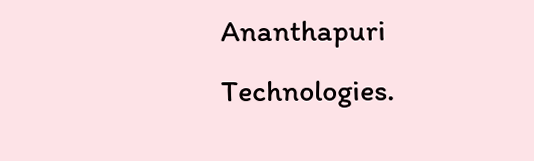Ananthapuri Technologies.